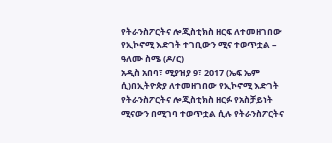የትራንስፖርትና ሎጂስቲክስ ዘርፍ ለተመዘገበው የኢኮኖሚ እድገት ተገቢውን ሚና ተወጥቷል – ዓለሙ ስሜ (ዶ/ር)
አዲስ አበባ፣ ሚያዝያ 9፣ 2017 (ኤፍ ኤም ሲ)በኢትዮጵያ ለተመዘገበው የኢኮኖሚ እድገት የትራንስፖርትና ሎጂስቲክስ ዘርፉ የአስቻይነት ሚናውን በሚገባ ተወጥቷል ሲሉ የትራንስፖርትና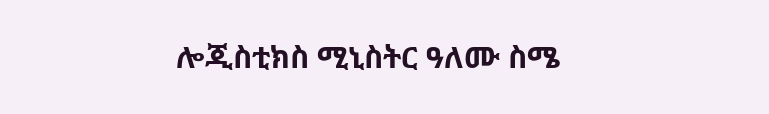ሎጂስቲክስ ሚኒስትር ዓለሙ ስሜ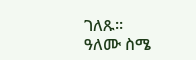ገለጹ።
ዓለሙ ስሜ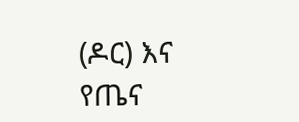(ዶር) እና የጤና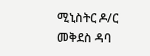ሚኒስትር ዶ/ር መቅደስ ዳባ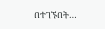በተገኙበት…